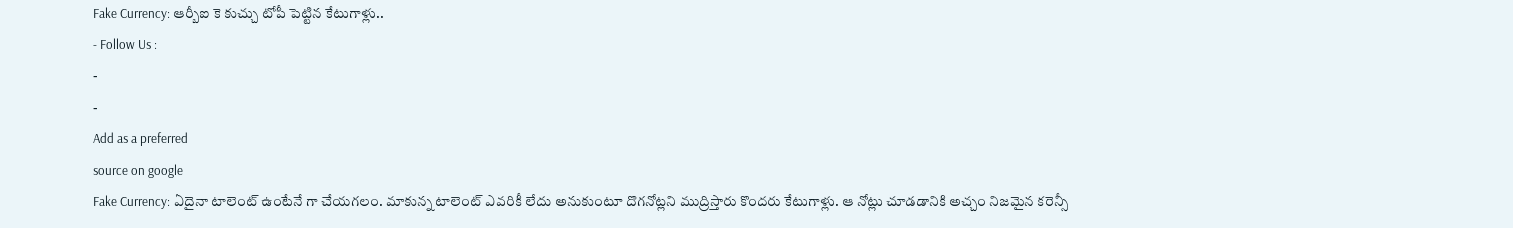Fake Currency: ఆర్బీఐ కె కుచ్చు టోపీ పెట్టిన కేటుగాళ్లు..
- Follow Us :
-
-
Add as a preferred
source on google
Fake Currency: ఏదైనా టాలెంట్ ఉంటేనే గా చేయగలం. మాకున్న టాలెంట్ ఎవరికీ లేదు అనుకుంటూ దొగనోట్లని ముద్రిస్తారు కొందరు కేటుగాళ్లు. ఆ నోట్లు చూడడానికి అచ్చం నిజమైన కరెన్సీ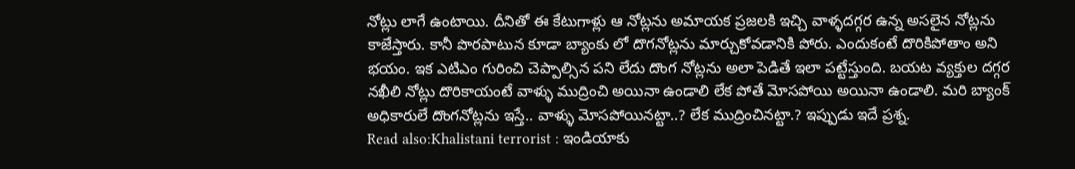నోట్లు లాగే ఉంటాయి. దీనితో ఈ కేటుగాళ్లు ఆ నోట్లను అమాయక ప్రజలకి ఇచ్చి వాళ్ళదగ్గర ఉన్న అసలైన నోట్లను కాజేస్తారు. కానీ పొరపాటున కూడా బ్యాంకు లో దొగనోట్లను మార్చుకోవడానికి పోరు. ఎందుకంటే దొరికిపోతాం అని భయం. ఇక ఎటిఎం గురించి చెప్పాల్సిన పని లేదు దొంగ నోట్లను అలా పెడితే ఇలా పట్టేస్తుంది. బయట వ్యక్తుల దగ్గర నఖీలి నోట్లు దొరికాయంటే వాళ్ళు ముద్రించి అయినా ఉండాలి లేక పోతే మోసపోయి అయినా ఉండాలి. మరి బ్యాంక్ అధికారులే దొంగనోట్లను ఇస్తే.. వాళ్ళు మోసపోయినట్టా..? లేక ముద్రించినట్టా.? ఇప్పుడు ఇదే ప్రశ్న.
Read also:Khalistani terrorist : ఇండియాకు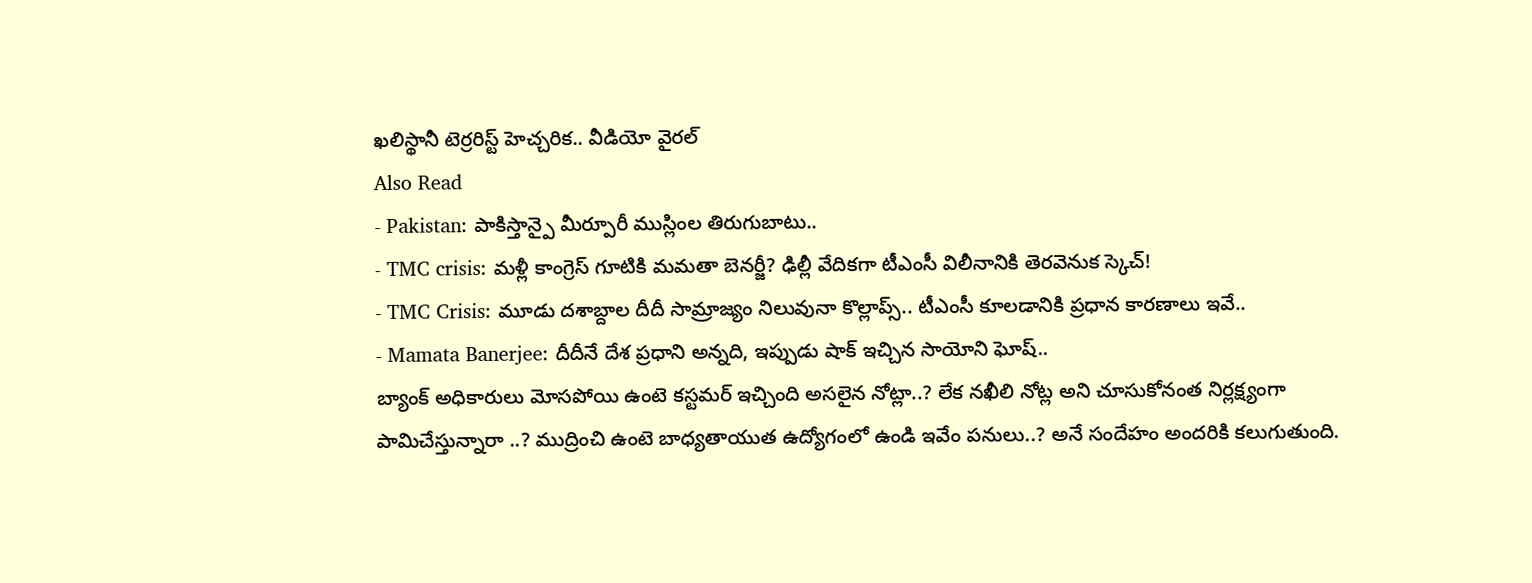ఖలిస్థానీ టెర్రరిస్ట్ హెచ్చరిక.. వీడియో వైరల్
Also Read
- Pakistan: పాకిస్తాన్పై మీర్పూరీ ముస్లింల తిరుగుబాటు..
- TMC crisis: మళ్లీ కాంగ్రెస్ గూటికి మమతా బెనర్జీ? ఢిల్లీ వేదికగా టీఎంసీ విలీనానికి తెరవెనుక స్కెచ్!
- TMC Crisis: మూడు దశాబ్దాల దీదీ సామ్రాజ్యం నిలువునా కొల్లాప్స్.. టీఎంసీ కూలడానికి ప్రధాన కారణాలు ఇవే..
- Mamata Banerjee: దీదీనే దేశ ప్రధాని అన్నది, ఇప్పుడు షాక్ ఇచ్చిన సాయోని ఘోష్..
బ్యాంక్ అధికారులు మోసపోయి ఉంటె కస్టమర్ ఇచ్చింది అసలైన నోట్లా..? లేక నఖీలి నోట్ల అని చూసుకోనంత నిర్లక్ష్యంగా పామిచేస్తున్నారా ..? ముద్రించి ఉంటె బాధ్యతాయుత ఉద్యోగంలో ఉండి ఇవేం పనులు..? అనే సందేహం అందరికి కలుగుతుంది.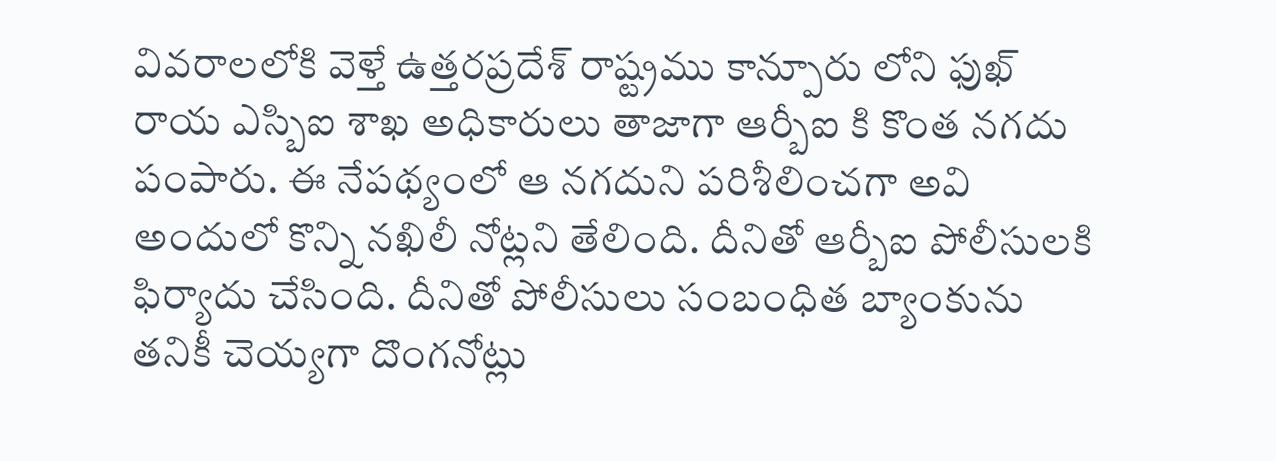వివరాలలోకి వెళ్తే ఉత్తరప్రదేశ్ రాష్ట్రము కాన్పూరు లోని ఫుఖ్ రాయ ఎస్బిఐ శాఖ అధికారులు తాజాగా ఆర్బీఐ కి కొంత నగదు పంపారు. ఈ నేపథ్యంలో ఆ నగదుని పరిశీలించగా అవి అందులో కొన్ని నఖిలీ నోట్లని తేలింది. దీనితో ఆర్బీఐ పోలీసులకి ఫిర్యాదు చేసింది. దీనితో పోలీసులు సంబంధిత బ్యాంకును తనికీ చెయ్యగా దొంగనోట్లు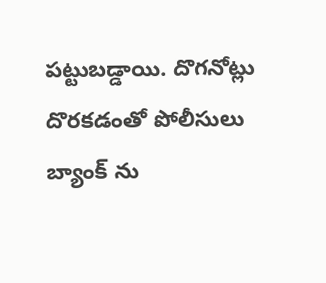పట్టుబడ్డాయి. దొగనోట్లు దొరకడంతో పోలీసులు బ్యాంక్ ను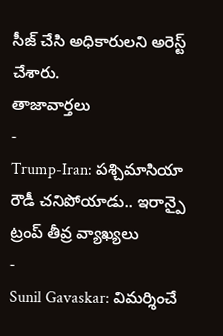సీజ్ చేసి అధికారులని అరెస్ట్ చేశారు.
తాజావార్తలు
-
Trump-Iran: పశ్చిమాసియా రౌడీ చనిపోయాడు.. ఇరాన్పై ట్రంప్ తీవ్ర వ్యాఖ్యలు
-
Sunil Gavaskar: విమర్శించే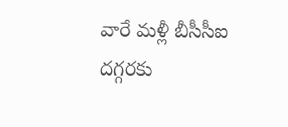వారే మళ్లీ బీసీసీఐ దగ్గరకు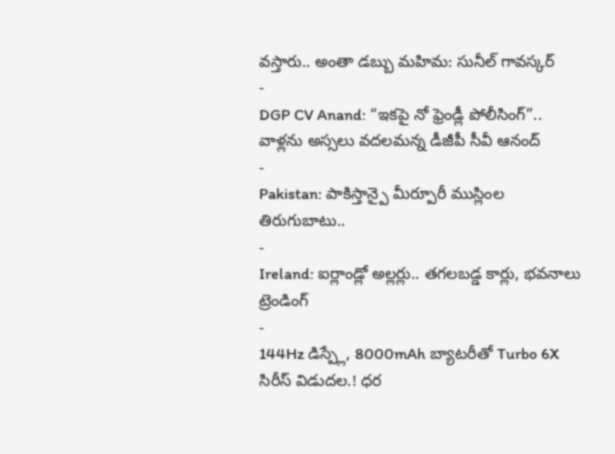వస్తారు.. అంతా డబ్బు మహిమ: సునీల్ గావస్కర్
-
DGP CV Anand: “ఇకపై నో ఫ్రెండ్లీ పోలీసింగ్”.. వాళ్లను అస్సలు వదలమన్న డీజీపీ సీవీ ఆనంద్
-
Pakistan: పాకిస్తాన్పై మీర్పూరీ ముస్లింల తిరుగుబాటు..
-
Ireland: ఐర్లాండ్లో అల్లర్లు.. తగలబడ్డ కార్లు, భవనాలు
ట్రెండింగ్
-
144Hz డిస్ప్లే, 8000mAh బ్యాటరీతో Turbo 6X సిరీస్ విడుదల.! ధర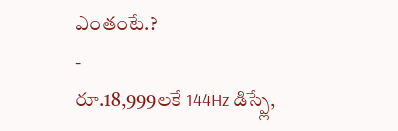ఎంతంటే.?
-
రూ.18,999లకే 144Hz డిస్ప్లే,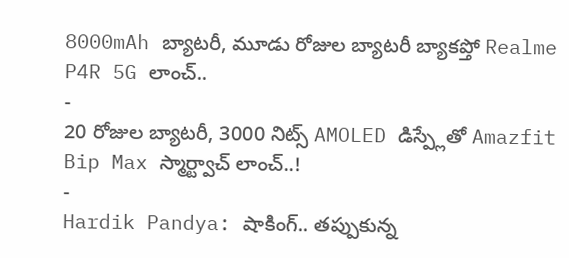8000mAh బ్యాటరీ, మూడు రోజుల బ్యాటరీ బ్యాకప్తో Realme P4R 5G లాంచ్..
-
20 రోజుల బ్యాటరీ, 3000 నిట్స్ AMOLED డిస్ప్లేతో Amazfit Bip Max స్మార్ట్వాచ్ లాంచ్..!
-
Hardik Pandya: షాకింగ్.. తప్పుకున్న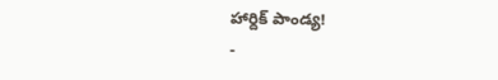హార్దిక్ పాండ్య!
-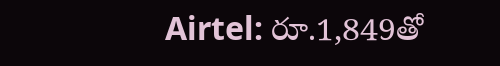Airtel: రూ.1,849తో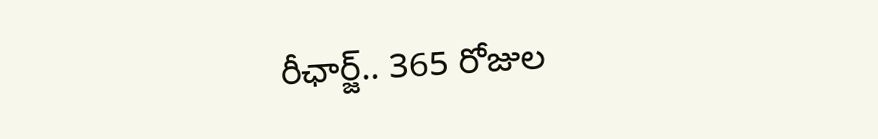రీఛార్జ్.. 365 రోజుల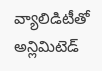వ్యాలిడిటీతో అన్లిమిటెడ్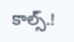కాల్స్.!